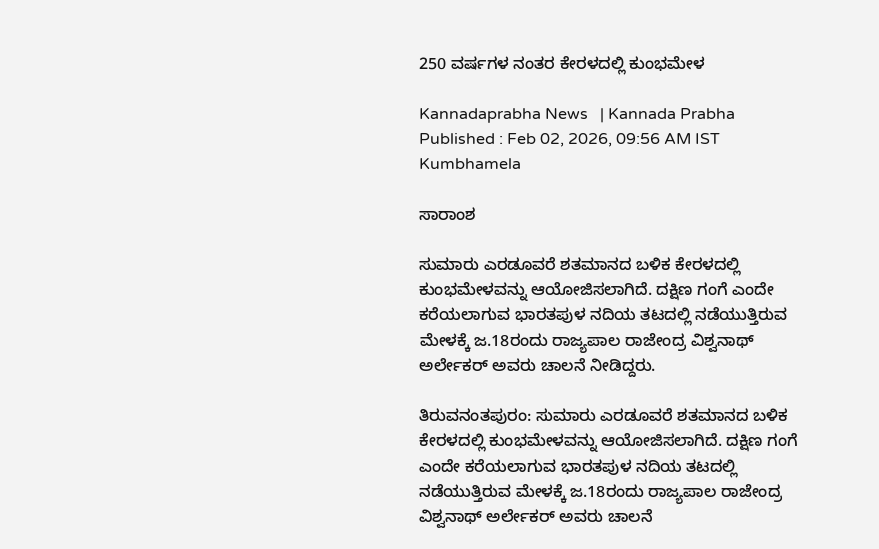250 ವರ್ಷಗಳ ನಂತರ ಕೇರಳದಲ್ಲಿ ಕುಂಭಮೇಳ

Kannadaprabha News   | Kannada Prabha
Published : Feb 02, 2026, 09:56 AM IST
Kumbhamela

ಸಾರಾಂಶ

ಸುಮಾರು ಎರಡೂವರೆ ಶತಮಾನದ ಬಳಿಕ ಕೇರಳದಲ್ಲಿ ಕುಂಭಮೇಳವನ್ನು ಆಯೋಜಿಸಲಾಗಿದೆ. ದಕ್ಷಿಣ ಗಂಗೆ ಎಂದೇ ಕರೆಯಲಾಗುವ ಭಾರತಪುಳ ನದಿಯ ತಟದಲ್ಲಿ ನಡೆಯುತ್ತಿರುವ ಮೇಳಕ್ಕೆ ಜ.18ರಂದು ರಾಜ್ಯಪಾಲ ರಾಜೇಂದ್ರ ವಿಶ್ವನಾಥ್ ಅರ್ಲೇಕರ್‌ ಅವರು ಚಾಲನೆ ನೀಡಿದ್ದರು.

ತಿರುವನಂತಪುರಂ: ಸುಮಾರು ಎರಡೂವರೆ ಶತಮಾನದ ಬಳಿಕ ಕೇರಳದಲ್ಲಿ ಕುಂಭಮೇಳವನ್ನು ಆಯೋಜಿಸಲಾಗಿದೆ. ದಕ್ಷಿಣ ಗಂಗೆ ಎಂದೇ ಕರೆಯಲಾಗುವ ಭಾರತಪುಳ ನದಿಯ ತಟದಲ್ಲಿ ನಡೆಯುತ್ತಿರುವ ಮೇಳಕ್ಕೆ ಜ.18ರಂದು ರಾಜ್ಯಪಾಲ ರಾಜೇಂದ್ರ ವಿಶ್ವನಾಥ್ ಅರ್ಲೇಕರ್‌ ಅವರು ಚಾಲನೆ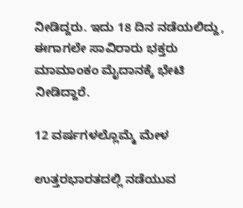ನೀಡಿದ್ದರು. ಇದು 18 ದಿನ ನಡೆಯಲಿದ್ದು, ಈಗಾಗಲೇ ಸಾವಿರಾರು ಭಕ್ತರು ಮಾಮಾಂಕಂ ಮೈದಾನಕ್ಕೆ ಭೇಟಿ ನೀಡಿದ್ದಾರೆ.

12 ವರ್ಷಗಳಲ್ಲೊಮ್ಮೆ ಮೇಳ

ಉತ್ತರಭಾರತದಲ್ಲಿ ನಡೆಯುವ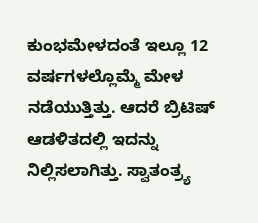ಕುಂಭಮೇಳದಂತೆ ಇಲ್ಲೂ 12 ವರ್ಷಗಳಲ್ಲೊಮ್ಮೆ ಮೇಳ ನಡೆಯುತ್ತಿತ್ತು. ಆದರೆ ಬ್ರಿಟಿಷ್‌ ಆಡಳಿತದಲ್ಲಿ ಇದನ್ನು ನಿಲ್ಲಿಸಲಾಗಿತ್ತು. ಸ್ವಾತಂತ್ರ್ಯ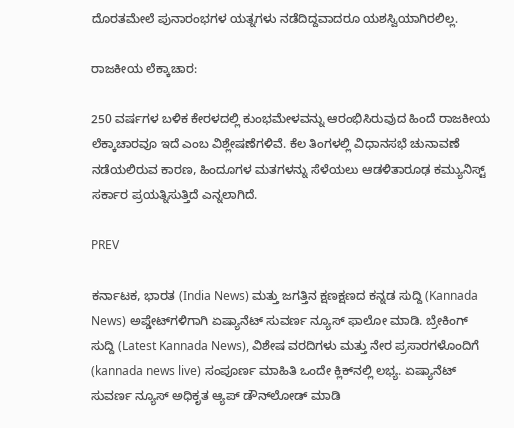ದೊರತಮೇಲೆ ಪುನಾರಂಭಗಳ ಯತ್ನಗಳು ನಡೆದಿದ್ದವಾದರೂ ಯಶಸ್ವಿಯಾಗಿರಲಿಲ್ಲ.

ರಾಜಕೀಯ ಲೆಕ್ಕಾಚಾರ:

250 ವರ್ಷಗಳ ಬಳಿಕ ಕೇರಳದಲ್ಲಿ ಕುಂಭಮೇಳವನ್ನು ಆರಂಭಿಸಿರುವುದ ಹಿಂದೆ ರಾಜಕೀಯ ಲೆಕ್ಕಾಚಾರವೂ ಇದೆ ಎಂಬ ವಿಶ್ಲೇಷಣೆಗಳಿವೆ. ಕೆಲ ತಿಂಗಳಲ್ಲಿ ವಿಧಾನಸಭೆ ಚುನಾವಣೆ ನಡೆಯಲಿರುವ ಕಾರಣ, ಹಿಂದೂಗಳ ಮತಗಳನ್ನು ಸೆಳೆಯಲು ಆಡಳಿತಾರೂಢ ಕಮ್ಯುನಿಸ್ಟ್‌ ಸರ್ಕಾರ ಪ್ರಯತ್ನಿಸುತ್ತಿದೆ ಎನ್ನಲಾಗಿದೆ.

PREV

ಕರ್ನಾಟಕ, ಭಾರತ (India News) ಮತ್ತು ಜಗತ್ತಿನ ಕ್ಷಣಕ್ಷಣದ ಕನ್ನಡ ಸುದ್ದಿ (Kannada News) ಅಪ್ಡೇಟ್‌ಗಳಿಗಾಗಿ ಏಷ್ಯಾನೆಟ್ ಸುವರ್ಣ ನ್ಯೂಸ್‌ ಫಾಲೋ ಮಾಡಿ. ಬ್ರೇಕಿಂಗ್ ಸುದ್ದಿ (Latest Kannada News), ವಿಶೇಷ ವರದಿಗಳು ಮತ್ತು ನೇರ ಪ್ರಸಾರಗಳೊಂದಿಗೆ (kannada news live) ಸಂಪೂರ್ಣ ಮಾಹಿತಿ ಒಂದೇ ಕ್ಲಿಕ್‌ನಲ್ಲಿ ಲಭ್ಯ. ಏಷ್ಯಾನೆಟ್ ಸುವರ್ಣ ನ್ಯೂಸ್ ಅಧಿಕೃತ ಆ್ಯಪ್ ಡೌನ್‌ಲೋಡ್ ಮಾಡಿ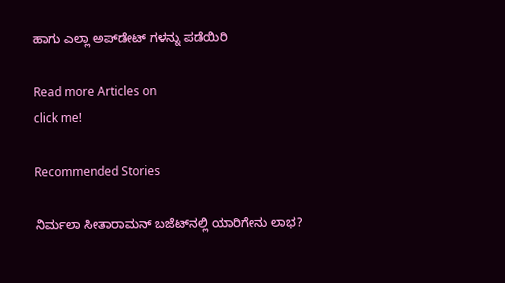ಹಾಗು ಎಲ್ಲಾ ಅಪ್‌ಡೇಟ್ ಗಳನ್ನು ಪಡೆಯಿರಿ

Read more Articles on
click me!

Recommended Stories

ನಿರ್ಮಲಾ ಸೀತಾರಾಮನ್ ಬಜೆಟ್‌ನಲ್ಲಿ ಯಾರಿಗೇನು ಲಾಭ?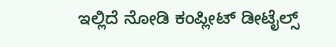ಇಲ್ಲಿದೆ ನೋಡಿ ಕಂಪ್ಲೀಟ್ ಡೀಟೈಲ್ಸ್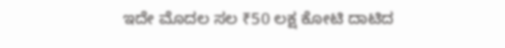ಇದೇ ಮೊದಲ ಸಲ ₹50 ಲಕ್ಷ ಕೋಟಿ ದಾಟಿದ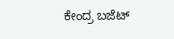ಕೇಂದ್ರ ಬಜೆಟ್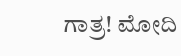ಗಾತ್ರ! ಮೋದಿ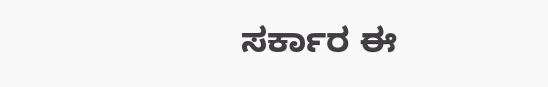ಸರ್ಕಾರ ಈ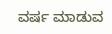ವರ್ಷ ಮಾಡುವ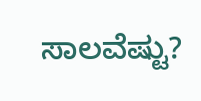ಸಾಲವೆಷ್ಟು?